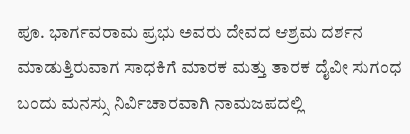ಪೂ. ಭಾರ್ಗವರಾಮ ಪ್ರಭು ಅವರು ದೇವದ ಆಶ್ರಮ ದರ್ಶನ ಮಾಡುತ್ತಿರುವಾಗ ಸಾಧಕಿಗೆ ಮಾರಕ ಮತ್ತು ತಾರಕ ದೈವೀ ಸುಗಂಧ ಬಂದು ಮನಸ್ಸು ನಿರ್ವಿಚಾರವಾಗಿ ನಾಮಜಪದಲ್ಲಿ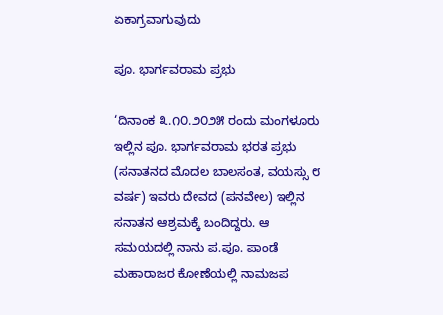ಏಕಾಗ್ರವಾಗುವುದು

ಪೂ. ಭಾರ್ಗವರಾಮ ಪ್ರಭು

‘ದಿನಾಂಕ ೩.೧೦.೨೦೨೫ ರಂದು ಮಂಗಳೂರು ಇಲ್ಲಿನ ಪೂ. ಭಾರ್ಗವರಾಮ ಭರತ ಪ್ರಭು (ಸನಾತನದ ಮೊದಲ ಬಾಲಸಂತ, ವಯಸ್ಸು ೮ ವರ್ಷ) ಇವರು ದೇವದ (ಪನವೇಲ) ಇಲ್ಲಿನ ಸನಾತನ ಆಶ್ರಮಕ್ಕೆ ಬಂದಿದ್ದರು. ಆ ಸಮಯದಲ್ಲಿ ನಾನು ಪ.ಪೂ. ಪಾಂಡೆ ಮಹಾರಾಜರ ಕೋಣೆಯಲ್ಲಿ ನಾಮಜಪ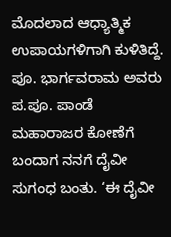ಮೊದಲಾದ ಆಧ್ಯಾತ್ಮಿಕ ಉಪಾಯಗಳಿಗಾಗಿ ಕುಳಿತಿದ್ದೆ. ಪೂ. ಭಾರ್ಗವರಾಮ ಅವರು ಪ.ಪೂ. ಪಾಂಡೆ ಮಹಾರಾಜರ ಕೋಣೆಗೆ ಬಂದಾಗ ನನಗೆ ದೈವೀ ಸುಗಂಧ ಬಂತು. ‘ಈ ದೈವೀ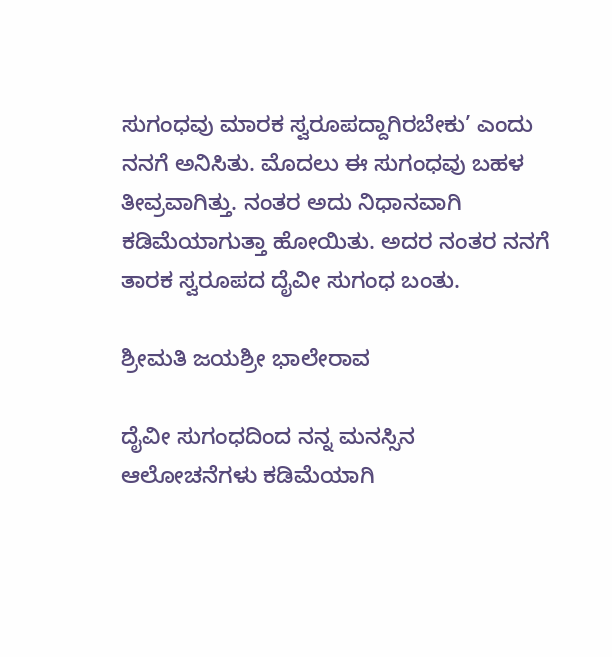ಸುಗಂಧವು ಮಾರಕ ಸ್ವರೂಪದ್ದಾಗಿರಬೇಕು’ ಎಂದು ನನಗೆ ಅನಿಸಿತು. ಮೊದಲು ಈ ಸುಗಂಧವು ಬಹಳ ತೀವ್ರವಾಗಿತ್ತು. ನಂತರ ಅದು ನಿಧಾನವಾಗಿ ಕಡಿಮೆಯಾಗುತ್ತಾ ಹೋಯಿತು. ಅದರ ನಂತರ ನನಗೆ ತಾರಕ ಸ್ವರೂಪದ ದೈವೀ ಸುಗಂಧ ಬಂತು.

ಶ್ರೀಮತಿ ಜಯಶ್ರೀ ಭಾಲೇರಾವ

ದೈವೀ ಸುಗಂಧದಿಂದ ನನ್ನ ಮನಸ್ಸಿನ ಆಲೋಚನೆಗಳು ಕಡಿಮೆಯಾಗಿ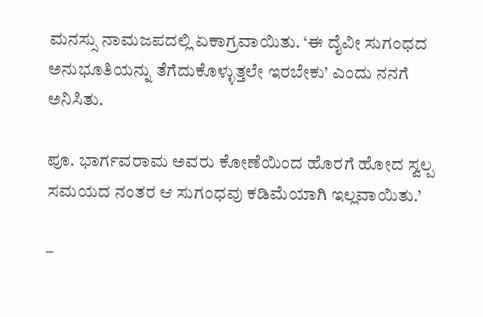ಮನಸ್ಸು ನಾಮಜಪದಲ್ಲಿ ಏಕಾಗ್ರವಾಯಿತು. ‘ಈ ದೈವೀ ಸುಗಂಧದ ಅನುಭೂತಿಯನ್ನು ತೆಗೆದುಕೊಳ್ಳುತ್ತಲೇ ಇರಬೇಕು’ ಎಂದು ನನಗೆ ಅನಿಸಿತು.

ಪೂ. ಭಾರ್ಗವರಾಮ ಅವರು ಕೋಣೆಯಿಂದ ಹೊರಗೆ ಹೋದ ಸ್ವಲ್ಪ ಸಮಯದ ನಂತರ ಆ ಸುಗಂಧವು ಕಡಿಮೆಯಾಗಿ ಇಲ್ಲವಾಯಿತು.’

–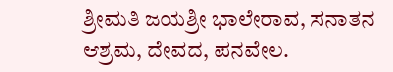ಶ್ರೀಮತಿ ಜಯಶ್ರೀ ಭಾಲೇರಾವ, ಸನಾತನ ಆಶ್ರಮ, ದೇವದ, ಪನವೇಲ.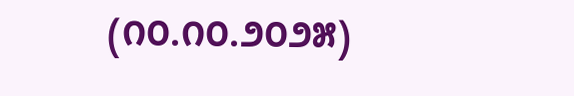(೧೦.೧೦.೨೦೨೫)